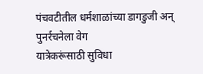पंचवटीतील धर्मशाळांच्या डागडुजी अन् पुनर्रचनेला वेग
यात्रेकरूंसाठी सुविधा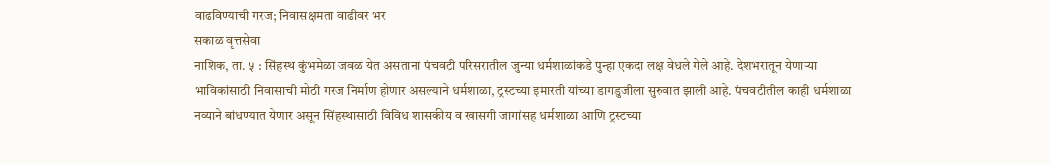वाढविण्याची गरज; निवासक्षमता वाढीवर भर
सकाळ वृत्तसेवा
नाशिक, ता. ५ : सिंहस्थ कुंभमेळा जवळ येत असताना पंचवटी परिसरातील जुन्या धर्मशाळांकडे पुन्हा एकदा लक्ष वेधले गेले आहे. देशभरातून येणाऱ्या भाविकांसाठी निवासाची मोठी गरज निर्माण होणार असल्याने धर्मशाळा, ट्रस्टच्या इमारती यांच्या डागडुजीला सुरुवात झाली आहे. पंचवटीतील काही धर्मशाळा नव्याने बांधण्यात येणार असून सिंहस्थासाठी विविध शासकीय व खासगी जागांसह धर्मशाळा आणि ट्रस्टच्या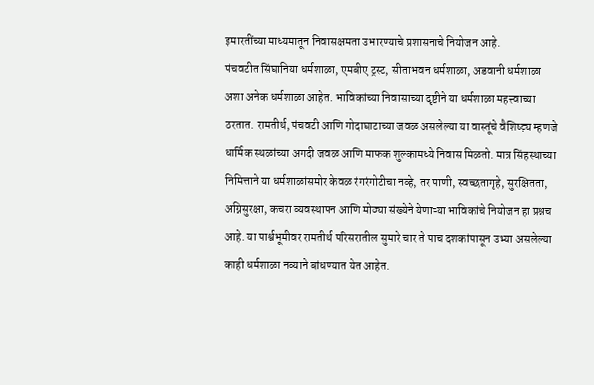इमारतींच्या माध्यमातून निवासक्षमता उभारण्याचे प्रशासनाचे नियोजन आहे.
पंचवटीत सिंघानिया धर्मशाळा, एमबीए ट्रस्ट, सीताभवन धर्मशाळा, अडवानी धर्मशाळा अशा अनेक धर्मशाळा आहेत. भाविकांच्या निवासाच्या दृष्टीने या धर्मशाळा महत्त्वाच्या ठरतात. रामतीर्थ, पंचवटी आणि गोदाघाटाच्या जवळ असलेल्या या वास्तूंचे वैशिष्ट्य़ म्हणजे धार्मिक स्थळांच्या अगदी जवळ आणि माफक शुल्कामध्ये निवास मिळतो. मात्र सिंहस्थाच्या निमित्ताने या धर्मशाळांसमोर केवळ रंगरंगोटीचा नव्हे, तर पाणी, स्वच्छतागृहे, सुरक्षितता, अग्निसुरक्षा, कचरा व्यवस्थापन आणि मोठ्या संख्येने येणाऱ्या भाविकांचे नियोजन हा प्रश्नच आहे. या पार्श्वभूमीवर रामतीर्थ परिसरातील सुमारे चार ते पाच दशकांपासून उभ्या असलेल्या काही धर्मशाळा नव्याने बांधण्यात येत आहेत.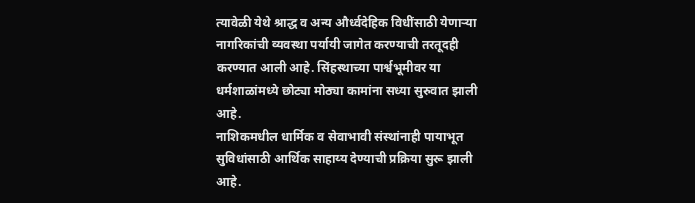त्यावेळी येथे श्राद्ध व अन्य और्ध्वदेहिक विधींसाठी येणाऱ्या नागरिकांची व्यवस्था पर्यायी जागेत करण्याची तरतूदही करण्यात आली आहे. सिंहस्थाच्या पार्श्वभूमीवर या धर्मशाळांमध्ये छोट्या मोठ्या कामांना सध्या सुरुवात झाली आहे.
नाशिकमधील धार्मिक व सेवाभावी संस्थांनाही पायाभूत सुविधांसाठी आर्थिक साहाय्य देण्याची प्रक्रिया सुरू झाली आहे.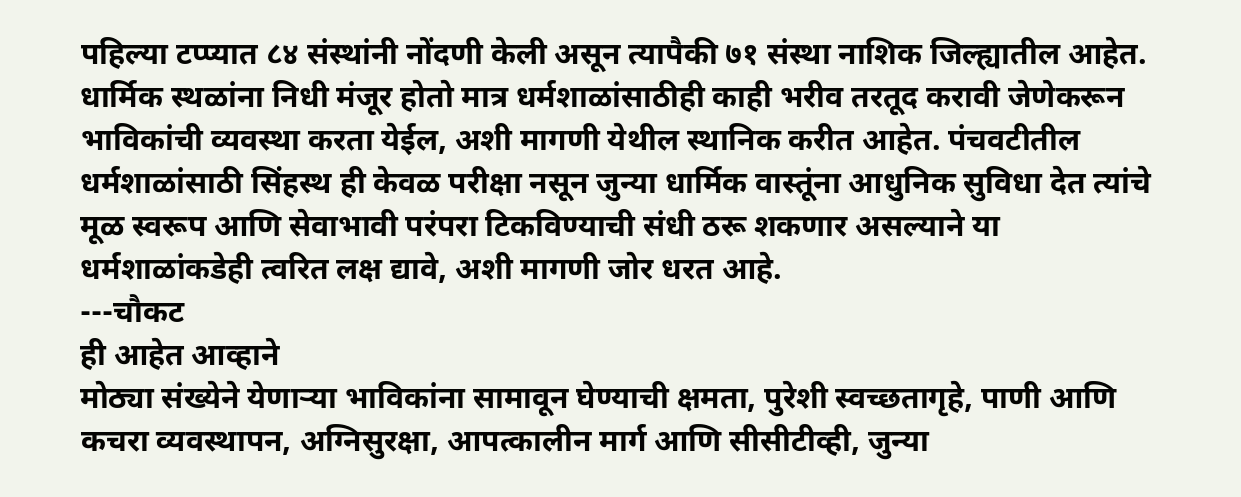पहिल्या टप्प्यात ८४ संस्थांनी नोंदणी केली असून त्यापैकी ७१ संस्था नाशिक जिल्ह्यातील आहेत. धार्मिक स्थळांना निधी मंजूर होतो मात्र धर्मशाळांसाठीही काही भरीव तरतूद करावी जेणेकरून भाविकांची व्यवस्था करता येईल, अशी मागणी येथील स्थानिक करीत आहेत. पंचवटीतील धर्मशाळांसाठी सिंहस्थ ही केवळ परीक्षा नसून जुन्या धार्मिक वास्तूंना आधुनिक सुविधा देत त्यांचे मूळ स्वरूप आणि सेवाभावी परंपरा टिकविण्याची संधी ठरू शकणार असल्याने या धर्मशाळांकडेही त्वरित लक्ष द्यावे, अशी मागणी जोर धरत आहे.
---चौकट
ही आहेत आव्हाने
मोठ्या संख्येने येणाऱ्या भाविकांना सामावून घेण्याची क्षमता, पुरेशी स्वच्छतागृहे, पाणी आणि कचरा व्यवस्थापन, अग्निसुरक्षा, आपत्कालीन मार्ग आणि सीसीटीव्ही, जुन्या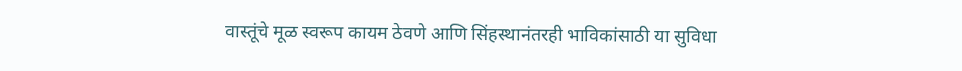वास्तूंचे मूळ स्वरूप कायम ठेवणे आणि सिंहस्थानंतरही भाविकांसाठी या सुविधा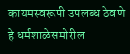कायमस्वरूपी उपलब्ध ठेवणे हे धर्मशाळेसमोरील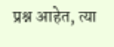प्रश्न आहेत, त्या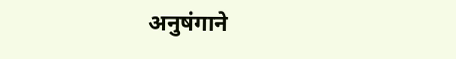अनुषंगाने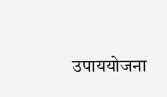उपाययोजना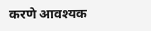करणे आवश्यक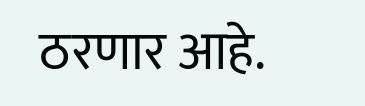ठरणार आहे.